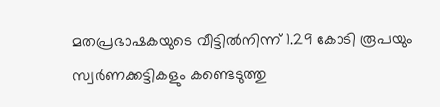മതപ്രഭാഷകയുടെ വീട്ടില്‍നിന്ന് 1.29 കോടി രൂപയും സ്വര്‍ണക്കട്ടികളും കണ്ടെടുത്തു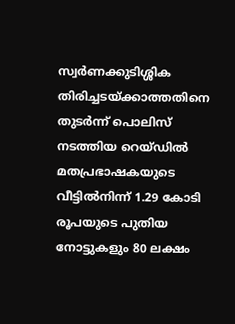സ്വര്‍ണക്കുടിശ്ശിക തിരിച്ചടയ്ക്കാത്തതിനെ തുടര്‍ന്ന് പൊലിസ് നടത്തിയ റെയ്ഡില്‍ മതപ്രഭാഷകയുടെ വീട്ടില്‍നിന്ന് 1.29 കോടി രൂപയുടെ പുതിയ നോട്ടുകളും 80 ലക്ഷം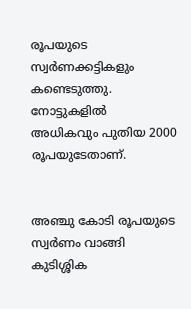രൂപയുടെ സ്വര്‍ണക്കട്ടികളും കണ്ടെടുത്തു. നോട്ടുകളില്‍ അധികവും പുതിയ 2000 രൂപയുടേതാണ്.


അഞ്ചു കോടി രൂപയുടെ സ്വര്‍ണം വാങ്ങി കുടിശ്ശിക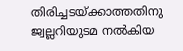തിരിച്ചടയ്ക്കാത്തതിനു ജ്വല്ലറിയുടമ നല്‍കിയ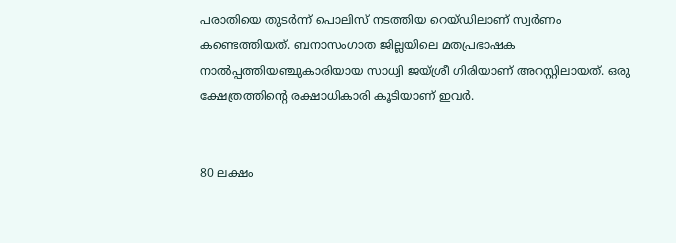പരാതിയെ തുടര്‍ന്ന് പൊലിസ് നടത്തിയ റെയ്ഡിലാണ് സ്വര്‍ണം കണ്ടെത്തിയത്. ബനാസംഗാത ജില്ലയിലെ മതപ്രഭാഷക നാല്‍പ്പത്തിയഞ്ചുകാരിയായ സാധ്വി ജയ്ശ്രീ ഗിരിയാണ് അറസ്റ്റിലായത്. ഒരു ക്ഷേത്രത്തിന്റെ രക്ഷാധികാരി കൂടിയാണ് ഇവര്‍.


80 ലക്ഷം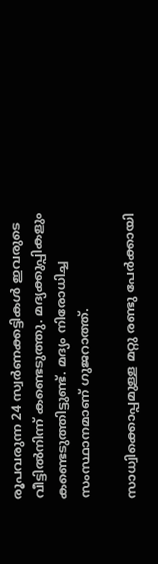രൂപവരുന്ന 24 സ്വര്‍ണക്കട്ടികള്‍ ഇവരുടെ വീട്ടില്‍നിന്ന് കണ്ടെടുത്തു. മദ്യക്കുപ്പികളും കണ്ടെടുത്തിട്ടുണ്ട്. മദ്യം നിരോധിച്ച സംസ്ഥാനമാണ് ഗുജറാത്ത്.

സാധ്വിക്കൊപ്പമുള്ള മറ്റു രണ്ടു പേര്‍ക്കായി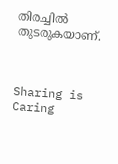തിരച്ചില്‍ തുടരുകയാണ്.



Sharing is Caring